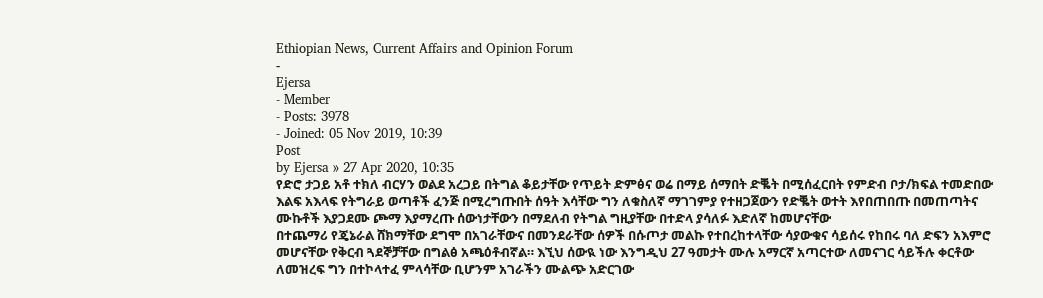Ethiopian News, Current Affairs and Opinion Forum
-
Ejersa
- Member
- Posts: 3978
- Joined: 05 Nov 2019, 10:39
Post
by Ejersa » 27 Apr 2020, 10:35
የድሮ ታጋይ አቶ ተክለ ብርሃን ወልደ አረጋይ በትግል ቆይታቸው የጥይት ድምፅና ወሬ በማይ ሰማበት ድቘት በሚሰፈርበት የምድብ ቦታ/ክፍል ተመድበው እልፍ አእላፍ የትግራይ ወጣቶች ፈንጅ በሚረግጡበት ሰዓት እሳቸው ግን ለቁስለኛ ማገገምያ የተዘጋጀውን የድቘት ወተት እየበጠበጡ በመጠጣትና ሙኩቶች እያጋደሙ ጮማ እያማረጡ ሰውነታቸውን በማደለብ የትግል ግዚያቸው በተድላ ያሳለፉ እድለኛ ከመሆናቸው
በተጨማሪ የጄኔራል ሸክማቸው ደግሞ በአገራቸውና በመንደራቸው ሰዎች በሱጦታ መልኩ የተበረከተላቸው ሳያውቁና ሳይሰሩ የከበሩ ባለ ድፍን አእምሮ መሆናቸው የቅርብ ጓደኞቻቸው በግልፅ አጫዕቶብኛል። እኚህ ሰውዪ ነው እንግዲህ 27 ዓመታት ሙሉ አማርኛ አጣርተው ለመናገር ሳይችሉ ቀርቶው ለመዝረፍ ግን በተኮላተፈ ምላሳቸው ቢሆንም አገራችን ሙልጭ አድርገው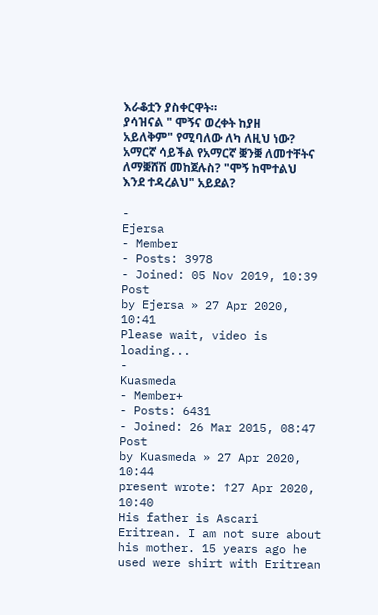እራቆቷን ያስቀርዋት።
ያሳዝናል " ሞኝና ወረቀት ከያዘ አይለቅም" የሚባለው ለካ ለዚህ ነው? አማርኛ ሳይችል የአማርኛ ቛንቛ ለመተቸትና ለማቛሸሽ መከጀሉስ? "ሞኝ ከሞተልህ እንደ ተዳረልህ" አይደል?

-
Ejersa
- Member
- Posts: 3978
- Joined: 05 Nov 2019, 10:39
Post
by Ejersa » 27 Apr 2020, 10:41
Please wait, video is loading...
-
Kuasmeda
- Member+
- Posts: 6431
- Joined: 26 Mar 2015, 08:47
Post
by Kuasmeda » 27 Apr 2020, 10:44
present wrote: ↑27 Apr 2020, 10:40
His father is Ascari Eritrean. I am not sure about his mother. 15 years ago he used were shirt with Eritrean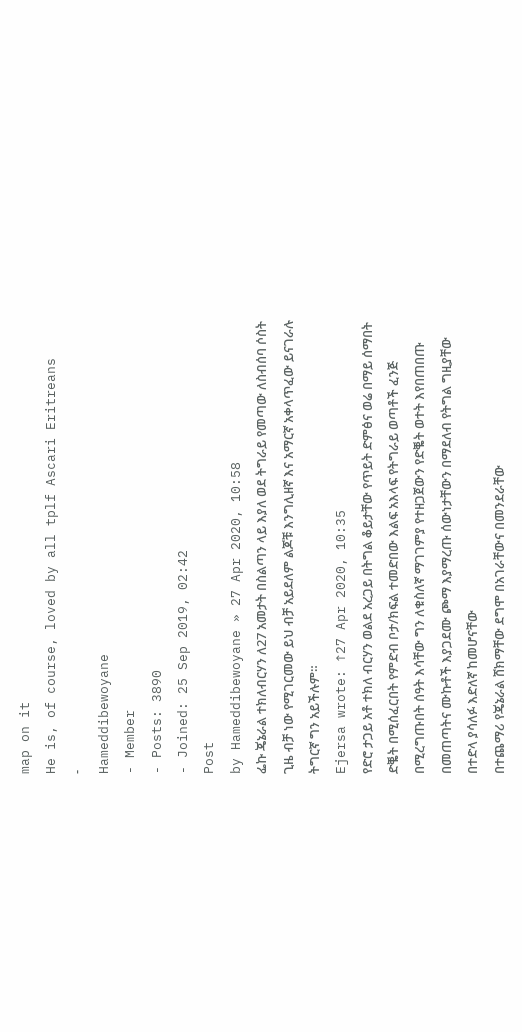map on it
He is, of course, loved by all tplf Ascari Eritreans
-
Hameddibewoyane
- Member
- Posts: 3890
- Joined: 25 Sep 2019, 02:42
Post
by Hameddibewoyane » 27 Apr 2020, 10:58
ፌኩ ጄኔራል ተክለብርሃን ለ27 አመታት በስልጣን ላይ እያለ ወደ ትግራይ የመጣው ለስብሰባ ሶስት ጊዜ ብቻ ነው የሚገርመው ይህ ብቻ አይደለም ልጆቹ እንግሊዘኛ እና አማርኛ አቀላጥፈው ይናገራሉ ትግርኛ ግን አይችሉም።
Ejersa wrote: ↑27 Apr 2020, 10:35
የድሮ ታጋይ አቶ ተክለ ብርሃን ወልደ አረጋይ በትግል ቆይታቸው የጥይት ድምፅና ወሬ በማይ ሰማበት ድቘት በሚሰፈርበት የምድብ ቦታ/ክፍል ተመድበው እልፍ አእላፍ የትግራይ ወጣቶች ፈንጅ በሚረግጡበት ሰዓት እሳቸው ግን ለቁስለኛ ማገገምያ የተዘጋጀውን የድቘት ወተት እየበጠበጡ በመጠጣትና ሙኩቶች እያጋደሙ ጮማ እያማረጡ ሰውነታቸውን በማደለብ የትግል ግዚያቸው በተድላ ያሳለፉ እድለኛ ከመሆናቸው
በተጨማሪ የጄኔራል ሸክማቸው ደግሞ በአገራቸውና በመንደራቸው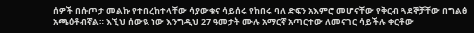ሰዎች በሱጦታ መልኩ የተበረከተላቸው ሳያውቁና ሳይሰሩ የከበሩ ባለ ድፍን አእምሮ መሆናቸው የቅርብ ጓደኞቻቸው በግልፅ አጫዕቶብኛል። እኚህ ሰውዪ ነው እንግዲህ 27 ዓመታት ሙሉ አማርኛ አጣርተው ለመናገር ሳይችሉ ቀርቶው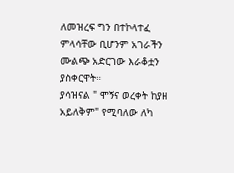ለመዝረፍ ግን በተኮላተፈ ምላሳቸው ቢሆንም አገራችን ሙልጭ አድርገው እራቆቷን ያስቀርዋት።
ያሳዝናል " ሞኝና ወረቀት ከያዘ አይለቅም" የሚባለው ለካ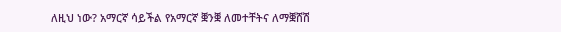ለዚህ ነው? አማርኛ ሳይችል የአማርኛ ቛንቛ ለመተቸትና ለማቛሸሽ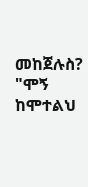መከጀሉስ? "ሞኝ ከሞተልህ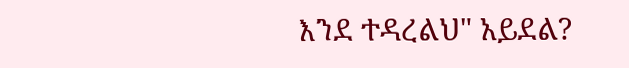እንደ ተዳረልህ" አይደል?